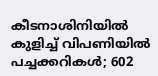കീടനാശിനിയിൽ കുളിച്ച് വിപണിയിൽ പച്ചക്കറികൾ; 602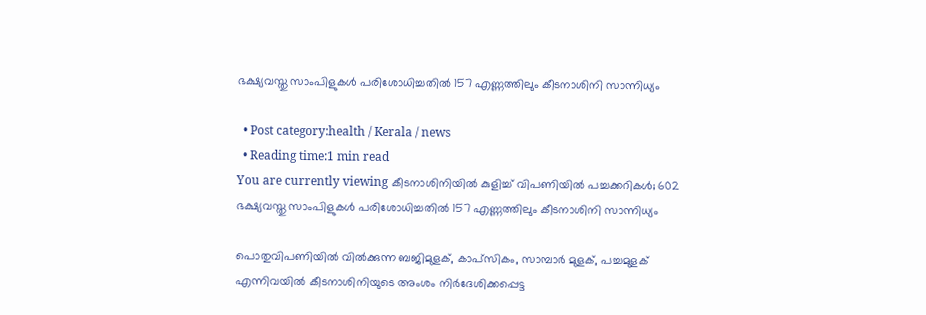ഭക്ഷ്യവസ്തു സാംപിളുകൾ പരിശോധിച്ചതിൽ 157 എണ്ണത്തിലും കീടനാശിനി സാന്നിധ്യം

  • Post category:health / Kerala / news
  • Reading time:1 min read
You are currently viewing കീടനാശിനിയിൽ കുളിച്ച് വിപണിയിൽ പച്ചക്കറികൾ; 602 ഭക്ഷ്യവസ്തു സാംപിളുകൾ പരിശോധിച്ചതിൽ 157 എണ്ണത്തിലും കീടനാശിനി സാന്നിധ്യം

പൊതുവിപണിയിൽ വിൽക്കുന്ന ‌ബ‍ജിമുളക്, കാപ്സികം, സാമ്പാർ മുളക്, പച്ചമുളക് എന്നിവയിൽ കീടനാശിനിയുടെ അംശം നിർദേശിക്കപ്പെട്ട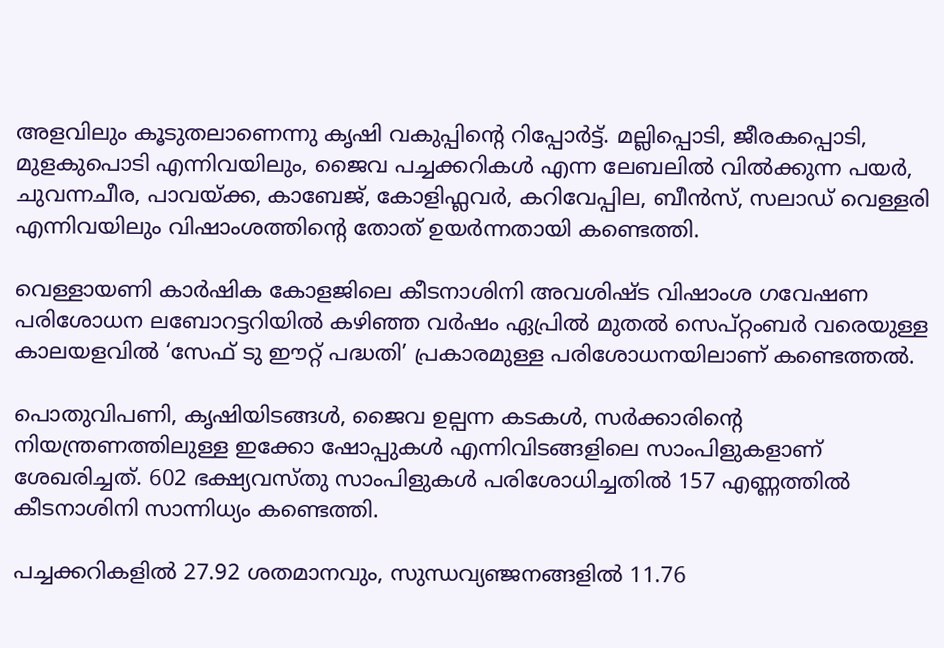അളവിലും കൂടുതലാണെന്നു കൃഷി വകുപ്പിൻ്റെ റിപ്പോർട്ട്. മല്ലിപ്പൊടി, ജീരക‍പ്പൊടി, മുളകുപൊടി എന്നിവയിലും, ജൈവ പച്ചക്കറികൾ എന്ന ലേബലിൽ വിൽക്കുന്ന പയർ, ചുവന്നചീര, പാവയ്ക്ക, കാബേജ്, കോളിഫ്ലവർ, കറിവേപ്പില, ബീൻസ്, സലാഡ് വെള്ളരി എന്നിവയിലും വിഷാം‍ശത്തിൻ്റെ തോത് ഉയർന്നതായി കണ്ടെത്തി.

വെള്ളായണി കാർഷിക കോളജിലെ കീടനാശിനി അവശിഷ്ട വിഷാംശ ഗവേഷണ പരിശോധന ലബോറട്ടറിയിൽ കഴിഞ്ഞ വർഷം ഏപ്രിൽ മുതൽ സെപ്റ്റംബർ വരെയുള്ള കാലയളവിൽ ‘സേഫ് ടു ഈറ്റ് പദ്ധതി’ പ്രകാരമുള്ള പരിശോധനയിലാണ് കണ്ടെത്തൽ.

പൊതുവിപണി, കൃഷിയിടങ്ങൾ, ജൈവ ഉല്പന്ന കടകൾ, സർക്കാരിൻ്റെ നിയന്ത്രണത്തിലുള്ള ഇക്കോ ഷോ‍പ്പുകൾ എന്നിവിടങ്ങളിലെ സാംപിളുകളാണ് ശേഖരിച്ചത്. 602 ഭക്ഷ്യവസ്തു സാംപിളുകൾ പരിശോധിച്ചതിൽ 157 എണ്ണത്തിൽ കീടനാശിനി സാന്നിധ്യം കണ്ടെത്തി.

പച്ചക്കറികളിൽ 27.92 ശതമാനവും, സുന്ധ‍വ്യഞ്ജനങ്ങളിൽ 11.76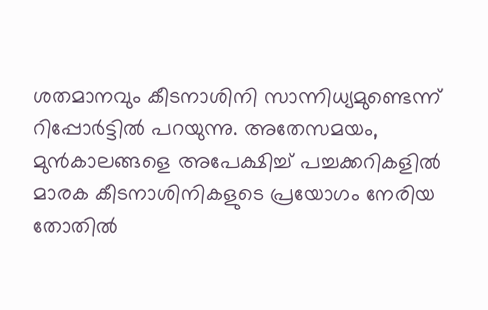ശതമാനവും കീടനാശിനി സാന്നിധ്യമുണ്ടെന്ന് റിപ്പോർട്ടിൽ പറയുന്നു. അതേസമയം, മുൻകാലങ്ങളെ അപേക്ഷിച്ച് പച്ചക്കറികളിൽ മാരക കീടനാശിനികളുടെ പ്രയോഗം നേരിയ തോതിൽ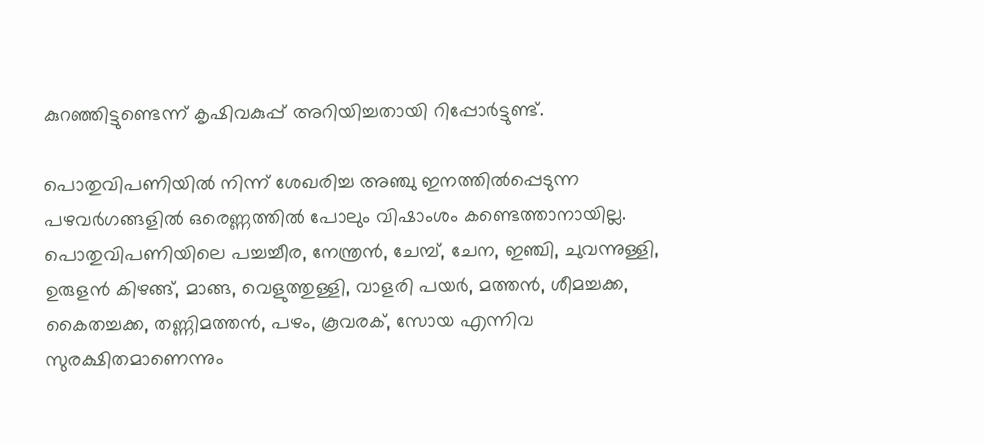കുറഞ്ഞിട്ടു‍ണ്ടെന്ന് കൃഷിവകുപ്പ് അറിയിച്ചതായി റിപ്പോർട്ടുണ്ട്.

പൊതുവിപണിയിൽ നിന്ന് ശേഖരിച്ച അഞ്ചു ഇനത്തിൽ‍പ്പെടുന്ന പഴവർഗങ്ങളിൽ ഒരെണ്ണത്തിൽ പോലും വിഷാംശം കണ്ടെത്താനായില്ല. പൊതുവിപണിയിലെ പച്ചച്ചീര, നേന്ത്രൻ, ചേമ്പ്, ചേന, ഇഞ്ചി, ചുവ‍ന്നുള്ളി, ഉരുളൻ കിഴങ്ങ്, മാങ്ങ, വെളുത്തുള്ളി, വാ‍ളരി പയർ, മത്തൻ, ശീമ‍ച്ചക്ക, കൈതച്ചക്ക, തണ്ണിമത്തൻ, പഴം, കൂവരക്, സോയ എന്നിവ സുരക്ഷിതമാണെന്നും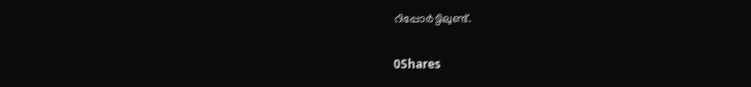റിപ്പോർട്ടിലുണ്ട്.

0Shares